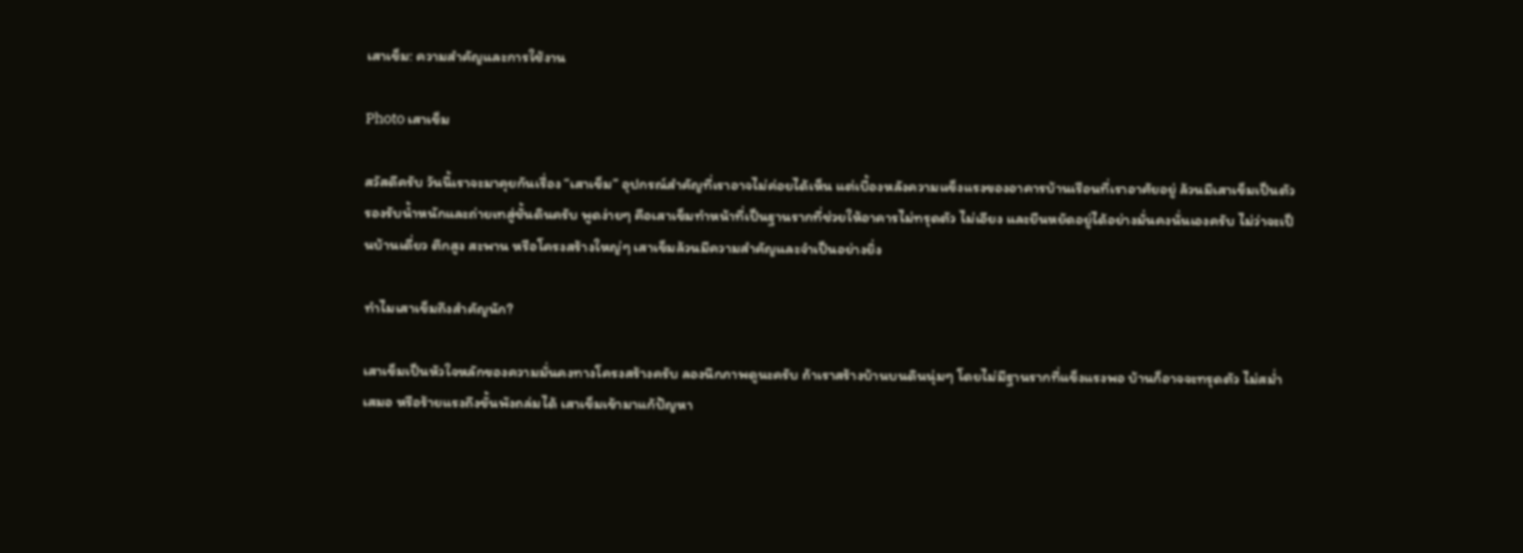เสาเข็ม: ความสำคัญและการใช้งาน

Photo เสาเข็ม

สวัสดีครับ วันนี้เราจะมาคุยกันเรื่อง “เสาเข็ม” อุปกรณ์สำคัญที่เราอาจไม่ค่อยได้เห็น แต่เบื้องหลังความแข็งแรงของอาคารบ้านเรือนที่เราอาศัยอยู่ ล้วนมีเสาเข็มเป็นตัวรองรับน้ำหนักและถ่ายเทสู่ชั้นดินครับ พูดง่ายๆ คือเสาเข็มทำหน้าที่เป็นฐานรากที่ช่วยให้อาคารไม่ทรุดตัว ไม่เอียง และยืนหยัดอยู่ได้อย่างมั่นคงนั่นเองครับ ไม่ว่าจะเป็นบ้านเดี่ยว ตึกสูง สะพาน หรือโครงสร้างใหญ่ๆ เสาเข็มล้วนมีความสำคัญและจำเป็นอย่างยิ่ง

ทำไมเสาเข็มถึงสำคัญนัก?

เสาเข็มเป็นหัวใจหลักของความมั่นคงทางโครงสร้างครับ ลองนึกภาพดูนะครับ ถ้าเราสร้างบ้านบนดินนุ่มๆ โดยไม่มีฐานรากที่แข็งแรงพอ บ้านก็อาจจะทรุดตัว ไม่สม่ำเสมอ หรือร้ายแรงถึงขั้นพังถล่มได้ เสาเข็มเข้ามาแก้ปัญหา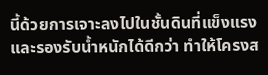นี้ด้วยการเจาะลงไปในชั้นดินที่แข็งแรงและรองรับน้ำหนักได้ดีกว่า ทำให้โครงส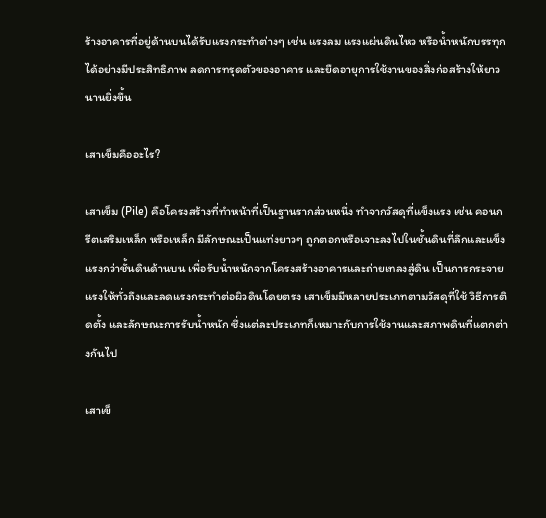ร้างอาคารที่อยู่ด้านบนได้รับแรงกระทำต่างๆ เช่น แรงลม แรงแผ่นดินไหว หรือน้ำหนักบรรทุกได้อย่างมีประสิทธิภาพ ลดการทรุดตัวของอาคาร และยืดอายุการใช้งานของสิ่งก่อสร้างให้ยาวนานยิ่งขึ้น

เสาเข็มคืออะไร?

เสาเข็ม (Pile) คือโครงสร้างที่ทำหน้าที่เป็นฐานรากส่วนหนึ่ง ทำจากวัสดุที่แข็งแรง เช่น คอนกรีตเสริมเหล็ก หรือเหล็ก มีลักษณะเป็นแท่งยาวๆ ถูกตอกหรือเจาะลงไปในชั้นดินที่ลึกและแข็งแรงกว่าชั้นดินด้านบน เพื่อรับน้ำหนักจากโครงสร้างอาคารและถ่ายเทลงสู่ดิน เป็นการกระจายแรงให้ทั่วถึงและลดแรงกระทำต่อผิวดินโดยตรง เสาเข็มมีหลายประเภทตามวัสดุที่ใช้ วิธีการติดตั้ง และลักษณะการรับน้ำหนัก ซึ่งแต่ละประเภทก็เหมาะกับการใช้งานและสภาพดินที่แตกต่างกันไป

เสาเข็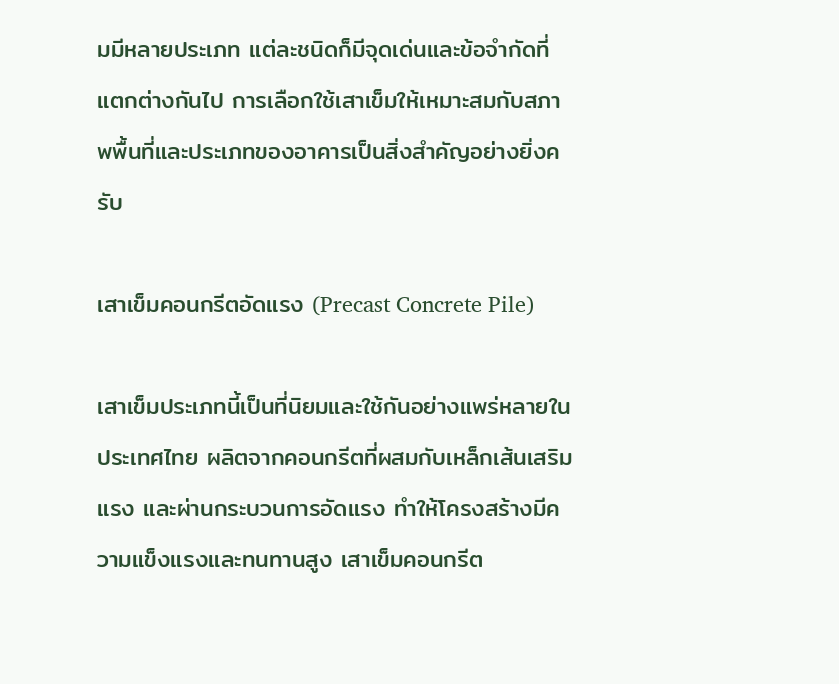มมีหลายประเภท แต่ละชนิดก็มีจุดเด่นและข้อจำกัดที่แตกต่างกันไป การเลือกใช้เสาเข็มให้เหมาะสมกับสภาพพื้นที่และประเภทของอาคารเป็นสิ่งสำคัญอย่างยิ่งครับ

เสาเข็มคอนกรีตอัดแรง (Precast Concrete Pile)

เสาเข็มประเภทนี้เป็นที่นิยมและใช้กันอย่างแพร่หลายในประเทศไทย ผลิตจากคอนกรีตที่ผสมกับเหล็กเส้นเสริมแรง และผ่านกระบวนการอัดแรง ทำให้โครงสร้างมีความแข็งแรงและทนทานสูง เสาเข็มคอนกรีต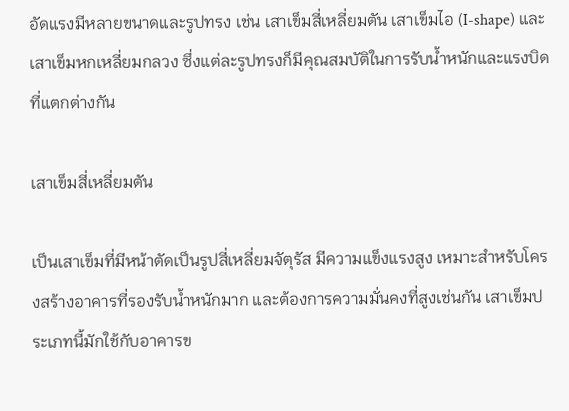อัดแรงมีหลายขนาดและรูปทรง เช่น เสาเข็มสี่เหลี่ยมตัน เสาเข็มไอ (I-shape) และเสาเข็มหกเหลี่ยมกลวง ซึ่งแต่ละรูปทรงก็มีคุณสมบัติในการรับน้ำหนักและแรงบิดที่แตกต่างกัน

เสาเข็มสี่เหลี่ยมตัน

เป็นเสาเข็มที่มีหน้าตัดเป็นรูปสี่เหลี่ยมจัตุรัส มีความแข็งแรงสูง เหมาะสำหรับโครงสร้างอาคารที่รองรับน้ำหนักมาก และต้องการความมั่นคงที่สูงเช่นกัน เสาเข็มประเภทนี้มักใช้กับอาคารข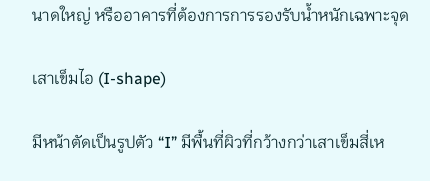นาดใหญ่ หรืออาคารที่ต้องการการรองรับน้ำหนักเฉพาะจุด

เสาเข็มไอ (I-shape)

มีหน้าตัดเป็นรูปตัว “I” มีพื้นที่ผิวที่กว้างกว่าเสาเข็มสี่เห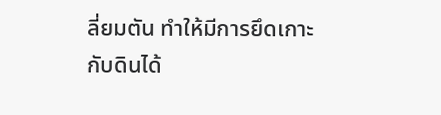ลี่ยมตัน ทำให้มีการยึดเกาะกับดินได้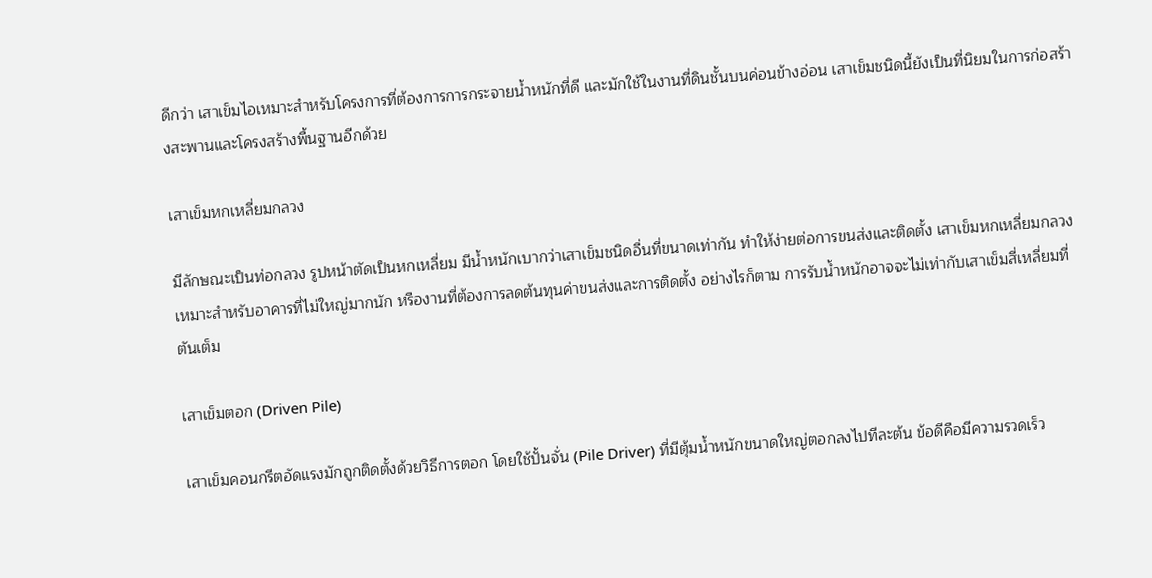ดีกว่า เสาเข็มไอเหมาะสำหรับโครงการที่ต้องการการกระจายน้ำหนักที่ดี และมักใช้ในงานที่ดินชั้นบนค่อนข้างอ่อน เสาเข็มชนิดนี้ยังเป็นที่นิยมในการก่อสร้างสะพานและโครงสร้างพื้นฐานอีกด้วย

เสาเข็มหกเหลี่ยมกลวง

มีลักษณะเป็นท่อกลวง รูปหน้าตัดเป็นหกเหลี่ยม มีน้ำหนักเบากว่าเสาเข็มชนิดอื่นที่ขนาดเท่ากัน ทำให้ง่ายต่อการขนส่งและติดตั้ง เสาเข็มหกเหลี่ยมกลวงเหมาะสำหรับอาคารที่ไม่ใหญ่มากนัก หรืองานที่ต้องการลดต้นทุนค่าขนส่งและการติดตั้ง อย่างไรก็ตาม การรับน้ำหนักอาจจะไม่เท่ากับเสาเข็มสี่เหลี่ยมที่ตันเต็ม

เสาเข็มตอก (Driven Pile)

เสาเข็มคอนกรีตอัดแรงมักถูกติดตั้งด้วยวิธีการตอก โดยใช้ปั้นจั่น (Pile Driver) ที่มีตุ้มน้ำหนักขนาดใหญ่ตอกลงไปทีละต้น ข้อดีคือมีความรวดเร็ว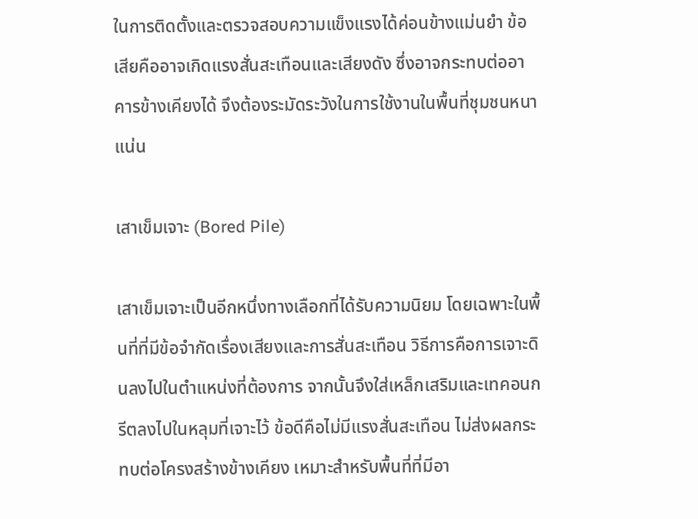ในการติดตั้งและตรวจสอบความแข็งแรงได้ค่อนข้างแม่นยำ ข้อเสียคืออาจเกิดแรงสั่นสะเทือนและเสียงดัง ซึ่งอาจกระทบต่ออาคารข้างเคียงได้ จึงต้องระมัดระวังในการใช้งานในพื้นที่ชุมชนหนาแน่น

เสาเข็มเจาะ (Bored Pile)

เสาเข็มเจาะเป็นอีกหนึ่งทางเลือกที่ได้รับความนิยม โดยเฉพาะในพื้นที่ที่มีข้อจำกัดเรื่องเสียงและการสั่นสะเทือน วิธีการคือการเจาะดินลงไปในตำแหน่งที่ต้องการ จากนั้นจึงใส่เหล็กเสริมและเทคอนกรีตลงไปในหลุมที่เจาะไว้ ข้อดีคือไม่มีแรงสั่นสะเทือน ไม่ส่งผลกระทบต่อโครงสร้างข้างเคียง เหมาะสำหรับพื้นที่ที่มีอา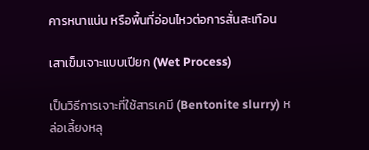คารหนาแน่น หรือพื้นที่อ่อนไหวต่อการสั่นสะเทือน

เสาเข็มเจาะแบบเปียก (Wet Process)

เป็นวิธีการเจาะที่ใช้สารเคมี (Bentonite slurry) หล่อเลี้ยงหลุ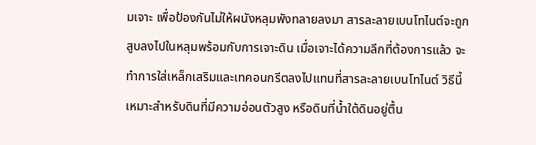มเจาะ เพื่อป้องกันไม่ให้ผนังหลุมพังทลายลงมา สารละลายเบนโทไนต์จะถูกสูบลงไปในหลุมพร้อมกับการเจาะดิน เมื่อเจาะได้ความลึกที่ต้องการแล้ว จะทำการใส่เหล็กเสริมและเทคอนกรีตลงไปแทนที่สารละลายเบนโทไนต์ วิธีนี้เหมาะสำหรับดินที่มีความอ่อนตัวสูง หรือดินที่น้ำใต้ดินอยู่ตื้น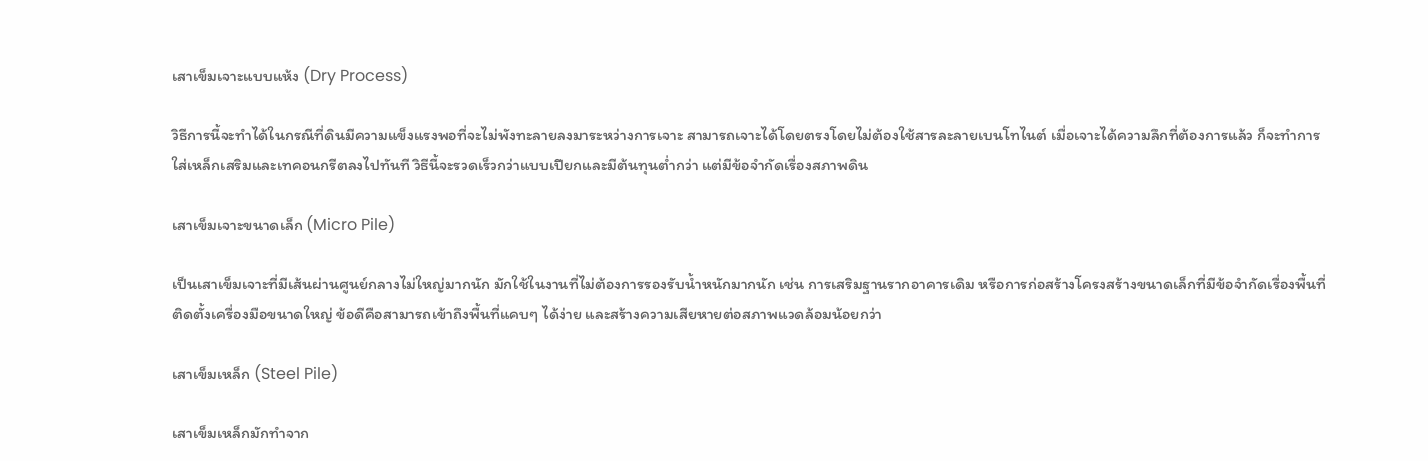เสาเข็มเจาะแบบแห้ง (Dry Process)

วิธีการนี้จะทำได้ในกรณีที่ดินมีความแข็งแรงพอที่จะไม่พังทะลายลงมาระหว่างการเจาะ สามารถเจาะได้โดยตรงโดยไม่ต้องใช้สารละลายเบนโทไนต์ เมื่อเจาะได้ความลึกที่ต้องการแล้ว ก็จะทำการใส่เหล็กเสริมและเทคอนกรีตลงไปทันที วิธีนี้จะรวดเร็วกว่าแบบเปียกและมีต้นทุนต่ำกว่า แต่มีข้อจำกัดเรื่องสภาพดิน

เสาเข็มเจาะขนาดเล็ก (Micro Pile)

เป็นเสาเข็มเจาะที่มีเส้นผ่านศูนย์กลางไม่ใหญ่มากนัก มักใช้ในงานที่ไม่ต้องการรองรับน้ำหนักมากนัก เช่น การเสริมฐานรากอาคารเดิม หรือการก่อสร้างโครงสร้างขนาดเล็กที่มีข้อจำกัดเรื่องพื้นที่ติดตั้งเครื่องมือขนาดใหญ่ ข้อดีคือสามารถเข้าถึงพื้นที่แคบๆ ได้ง่าย และสร้างความเสียหายต่อสภาพแวดล้อมน้อยกว่า

เสาเข็มเหล็ก (Steel Pile)

เสาเข็มเหล็กมักทำจาก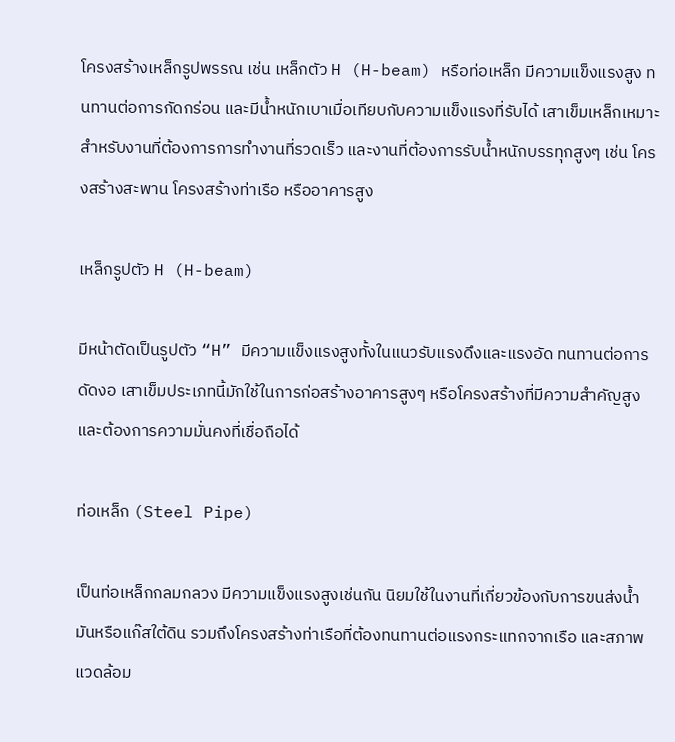โครงสร้างเหล็กรูปพรรณ เช่น เหล็กตัว H (H-beam) หรือท่อเหล็ก มีความแข็งแรงสูง ทนทานต่อการกัดกร่อน และมีน้ำหนักเบาเมื่อเทียบกับความแข็งแรงที่รับได้ เสาเข็มเหล็กเหมาะสำหรับงานที่ต้องการการทำงานที่รวดเร็ว และงานที่ต้องการรับน้ำหนักบรรทุกสูงๆ เช่น โครงสร้างสะพาน โครงสร้างท่าเรือ หรืออาคารสูง

เหล็กรูปตัว H (H-beam)

มีหน้าตัดเป็นรูปตัว “H” มีความแข็งแรงสูงทั้งในแนวรับแรงดึงและแรงอัด ทนทานต่อการดัดงอ เสาเข็มประเภทนี้มักใช้ในการก่อสร้างอาคารสูงๆ หรือโครงสร้างที่มีความสำคัญสูง และต้องการความมั่นคงที่เชื่อถือได้

ท่อเหล็ก (Steel Pipe)

เป็นท่อเหล็กกลมกลวง มีความแข็งแรงสูงเช่นกัน นิยมใช้ในงานที่เกี่ยวข้องกับการขนส่งน้ำมันหรือแก๊สใต้ดิน รวมถึงโครงสร้างท่าเรือที่ต้องทนทานต่อแรงกระแทกจากเรือ และสภาพแวดล้อม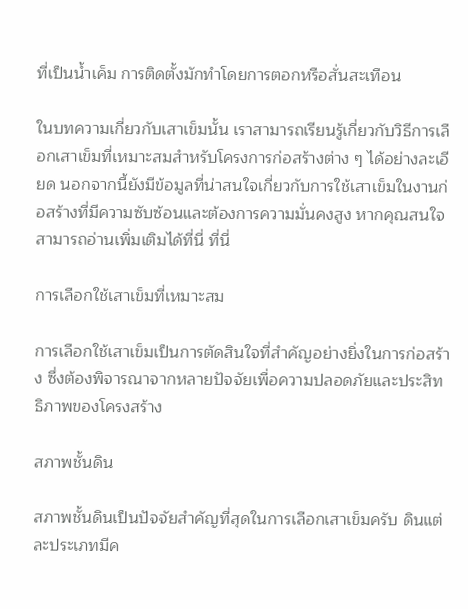ที่เป็นน้ำเค็ม การติดตั้งมักทำโดยการตอกหรือสั่นสะเทือน

ในบทความเกี่ยวกับเสาเข็มนั้น เราสามารถเรียนรู้เกี่ยวกับวิธีการเลือกเสาเข็มที่เหมาะสมสำหรับโครงการก่อสร้างต่าง ๆ ได้อย่างละเอียด นอกจากนี้ยังมีข้อมูลที่น่าสนใจเกี่ยวกับการใช้เสาเข็มในงานก่อสร้างที่มีความซับซ้อนและต้องการความมั่นคงสูง หากคุณสนใจสามารถอ่านเพิ่มเติมได้ที่นี่ ที่นี่

การเลือกใช้เสาเข็มที่เหมาะสม

การเลือกใช้เสาเข็มเป็นการตัดสินใจที่สำคัญอย่างยิ่งในการก่อสร้าง ซึ่งต้องพิจารณาจากหลายปัจจัยเพื่อความปลอดภัยและประสิทธิภาพของโครงสร้าง

สภาพชั้นดิน

สภาพชั้นดินเป็นปัจจัยสำคัญที่สุดในการเลือกเสาเข็มครับ ดินแต่ละประเภทมีค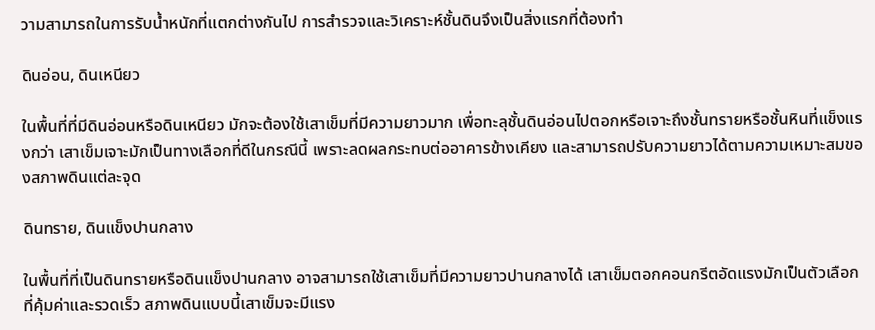วามสามารถในการรับน้ำหนักที่แตกต่างกันไป การสำรวจและวิเคราะห์ชั้นดินจึงเป็นสิ่งแรกที่ต้องทำ

ดินอ่อน, ดินเหนียว

ในพื้นที่ที่มีดินอ่อนหรือดินเหนียว มักจะต้องใช้เสาเข็มที่มีความยาวมาก เพื่อทะลุชั้นดินอ่อนไปตอกหรือเจาะถึงชั้นทรายหรือชั้นหินที่แข็งแรงกว่า เสาเข็มเจาะมักเป็นทางเลือกที่ดีในกรณีนี้ เพราะลดผลกระทบต่ออาคารข้างเคียง และสามารถปรับความยาวได้ตามความเหมาะสมของสภาพดินแต่ละจุด

ดินทราย, ดินแข็งปานกลาง

ในพื้นที่ที่เป็นดินทรายหรือดินแข็งปานกลาง อาจสามารถใช้เสาเข็มที่มีความยาวปานกลางได้ เสาเข็มตอกคอนกรีตอัดแรงมักเป็นตัวเลือกที่คุ้มค่าและรวดเร็ว สภาพดินแบบนี้เสาเข็มจะมีแรง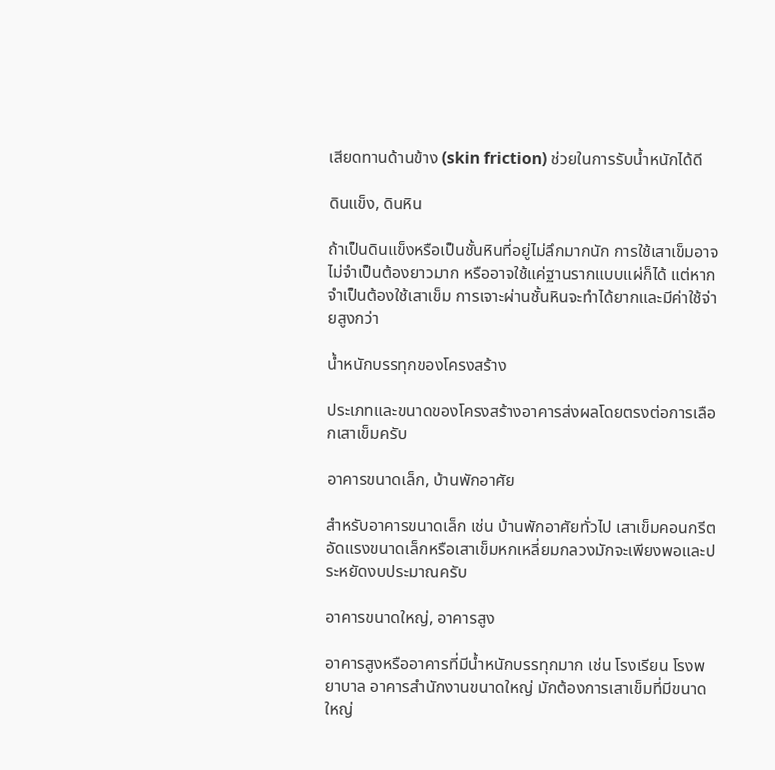เสียดทานด้านข้าง (skin friction) ช่วยในการรับน้ำหนักได้ดี

ดินแข็ง, ดินหิน

ถ้าเป็นดินแข็งหรือเป็นชั้นหินที่อยู่ไม่ลึกมากนัก การใช้เสาเข็มอาจไม่จำเป็นต้องยาวมาก หรืออาจใช้แค่ฐานรากแบบแผ่ก็ได้ แต่หากจำเป็นต้องใช้เสาเข็ม การเจาะผ่านชั้นหินจะทำได้ยากและมีค่าใช้จ่ายสูงกว่า

น้ำหนักบรรทุกของโครงสร้าง

ประเภทและขนาดของโครงสร้างอาคารส่งผลโดยตรงต่อการเลือกเสาเข็มครับ

อาคารขนาดเล็ก, บ้านพักอาศัย

สำหรับอาคารขนาดเล็ก เช่น บ้านพักอาศัยทั่วไป เสาเข็มคอนกรีตอัดแรงขนาดเล็กหรือเสาเข็มหกเหลี่ยมกลวงมักจะเพียงพอและประหยัดงบประมาณครับ

อาคารขนาดใหญ่, อาคารสูง

อาคารสูงหรืออาคารที่มีน้ำหนักบรรทุกมาก เช่น โรงเรียน โรงพยาบาล อาคารสำนักงานขนาดใหญ่ มักต้องการเสาเข็มที่มีขนาดใหญ่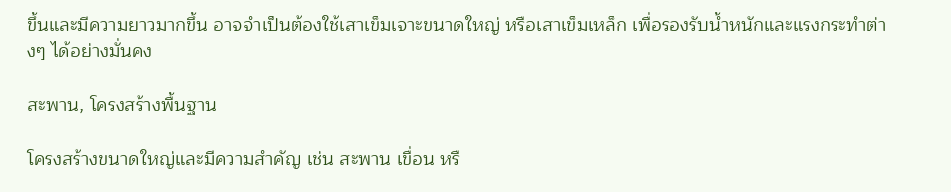ขึ้นและมีความยาวมากขึ้น อาจจำเป็นต้องใช้เสาเข็มเจาะขนาดใหญ่ หรือเสาเข็มเหล็ก เพื่อรองรับน้ำหนักและแรงกระทำต่างๆ ได้อย่างมั่นคง

สะพาน, โครงสร้างพื้นฐาน

โครงสร้างขนาดใหญ่และมีความสำคัญ เช่น สะพาน เขื่อน หรื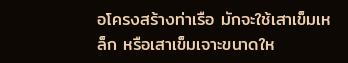อโครงสร้างท่าเรือ มักจะใช้เสาเข็มเหล็ก หรือเสาเข็มเจาะขนาดให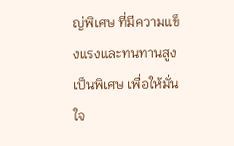ญ่พิเศษ ที่มีความแข็งแรงและทนทานสูงเป็นพิเศษ เพื่อให้มั่นใจ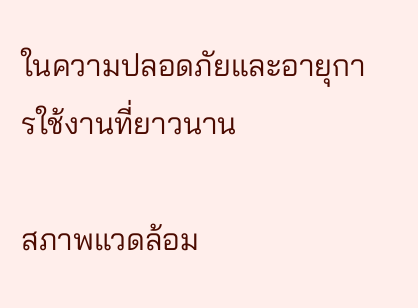ในความปลอดภัยและอายุการใช้งานที่ยาวนาน

สภาพแวดล้อม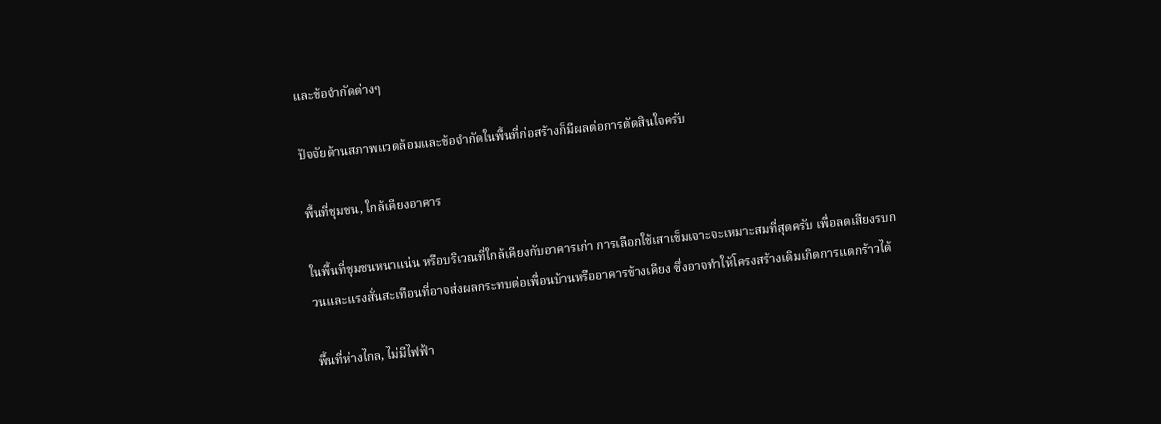และข้อจำกัดต่างๆ

ปัจจัยด้านสภาพแวดล้อมและข้อจำกัดในพื้นที่ก่อสร้างก็มีผลต่อการตัดสินใจครับ

พื้นที่ชุมชน, ใกล้เคียงอาคาร

ในพื้นที่ชุมชนหนาแน่น หรือบริเวณที่ใกล้เคียงกับอาคารเก่า การเลือกใช้เสาเข็มเจาะจะเหมาะสมที่สุดครับ เพื่อลดเสียงรบกวนและแรงสั่นสะเทือนที่อาจส่งผลกระทบต่อเพื่อนบ้านหรืออาคารข้างเคียง ซึ่งอาจทำให้โครงสร้างเดิมเกิดการแตกร้าวได้

พื้นที่ห่างไกล, ไม่มีไฟฟ้า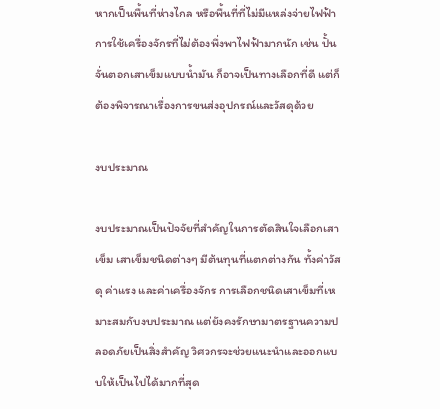หากเป็นพื้นที่ห่างไกล หรือพื้นที่ที่ไม่มีแหล่งจ่ายไฟฟ้า การใช้เครื่องจักรที่ไม่ต้องพึ่งพาไฟฟ้ามากนัก เช่น ปั้นจั่นตอกเสาเข็มแบบน้ำมัน ก็อาจเป็นทางเลือกที่ดี แต่ก็ต้องพิจารณาเรื่องการขนส่งอุปกรณ์และวัสดุด้วย

งบประมาณ

งบประมาณเป็นปัจจัยที่สำคัญในการตัดสินใจเลือกเสาเข็ม เสาเข็มชนิดต่างๆ มีต้นทุนที่แตกต่างกัน ทั้งค่าวัสดุ ค่าแรง และค่าเครื่องจักร การเลือกชนิดเสาเข็มที่เหมาะสมกับงบประมาณ แต่ยังคงรักษามาตรฐานความปลอดภัยเป็นสิ่งสำคัญ วิศวกรจะช่วยแนะนำและออกแบบให้เป็นไปได้มากที่สุด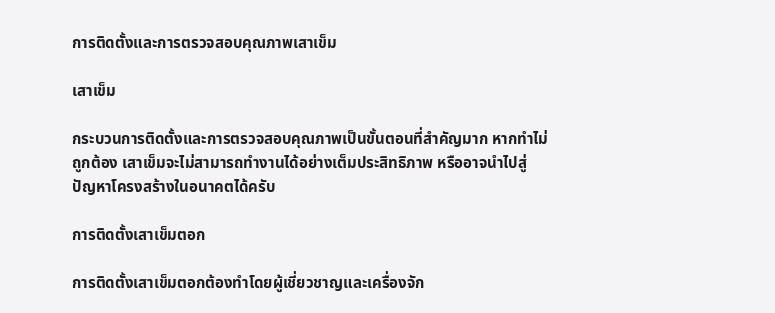การติดตั้งและการตรวจสอบคุณภาพเสาเข็ม

เสาเข็ม

กระบวนการติดตั้งและการตรวจสอบคุณภาพเป็นขั้นตอนที่สำคัญมาก หากทำไม่ถูกต้อง เสาเข็มจะไม่สามารถทำงานได้อย่างเต็มประสิทธิภาพ หรืออาจนำไปสู่ปัญหาโครงสร้างในอนาคตได้ครับ

การติดตั้งเสาเข็มตอก

การติดตั้งเสาเข็มตอกต้องทำโดยผู้เชี่ยวชาญและเครื่องจัก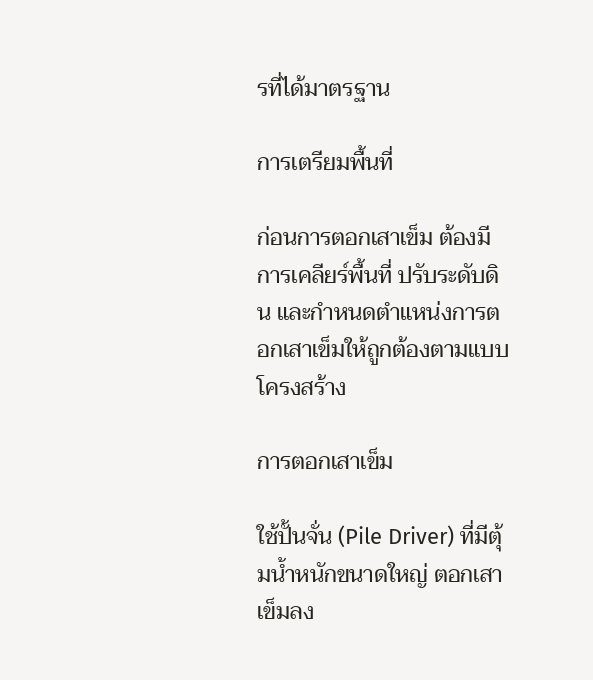รที่ได้มาตรฐาน

การเตรียมพื้นที่

ก่อนการตอกเสาเข็ม ต้องมีการเคลียร์พื้นที่ ปรับระดับดิน และกำหนดตำแหน่งการตอกเสาเข็มให้ถูกต้องตามแบบโครงสร้าง

การตอกเสาเข็ม

ใช้ปั้นจั่น (Pile Driver) ที่มีตุ้มน้ำหนักขนาดใหญ่ ตอกเสาเข็มลง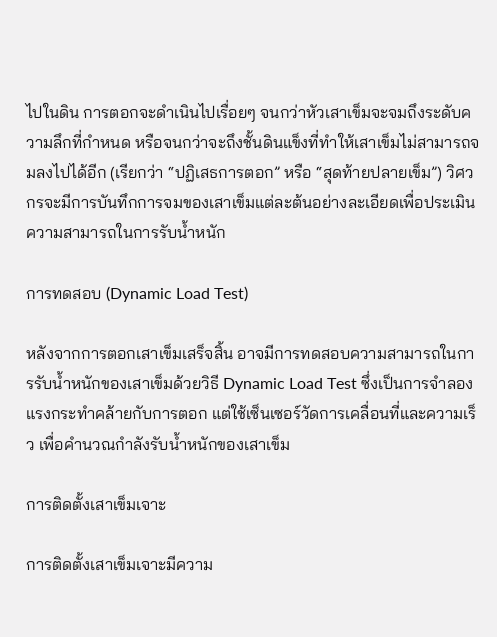ไปในดิน การตอกจะดำเนินไปเรื่อยๆ จนกว่าหัวเสาเข็มจะจมถึงระดับความลึกที่กำหนด หรือจนกว่าจะถึงชั้นดินแข็งที่ทำให้เสาเข็มไม่สามารถจมลงไปได้อีก (เรียกว่า “ปฏิเสธการตอก” หรือ “สุดท้ายปลายเข็ม”) วิศวกรจะมีการบันทึกการจมของเสาเข็มแต่ละต้นอย่างละเอียดเพื่อประเมินความสามารถในการรับน้ำหนัก

การทดสอบ (Dynamic Load Test)

หลังจากการตอกเสาเข็มเสร็จสิ้น อาจมีการทดสอบความสามารถในการรับน้ำหนักของเสาเข็มด้วยวิธี Dynamic Load Test ซึ่งเป็นการจำลองแรงกระทำคล้ายกับการตอก แต่ใช้เซ็นเซอร์วัดการเคลื่อนที่และความเร็ว เพื่อคำนวณกำลังรับน้ำหนักของเสาเข็ม

การติดตั้งเสาเข็มเจาะ

การติดตั้งเสาเข็มเจาะมีความ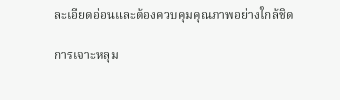ละเอียดอ่อนและต้องควบคุมคุณภาพอย่างใกล้ชิด

การเจาะหลุม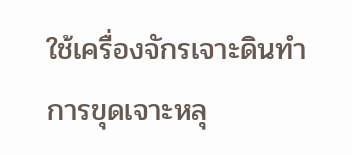ใช้เครื่องจักรเจาะดินทำการขุดเจาะหลุ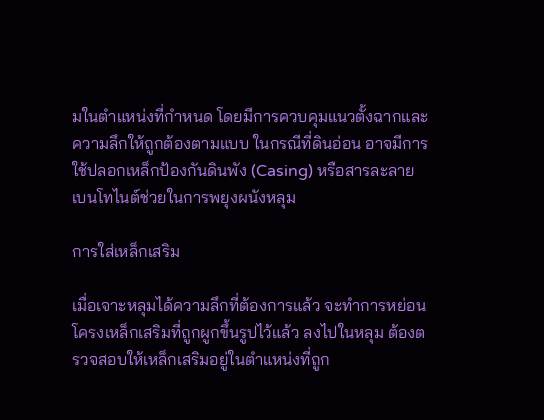มในตำแหน่งที่กำหนด โดยมีการควบคุมแนวตั้งฉากและความลึกให้ถูกต้องตามแบบ ในกรณีที่ดินอ่อน อาจมีการใช้ปลอกเหล็กป้องกันดินพัง (Casing) หรือสารละลายเบนโทไนต์ช่วยในการพยุงผนังหลุม

การใส่เหล็กเสริม

เมื่อเจาะหลุมได้ความลึกที่ต้องการแล้ว จะทำการหย่อนโครงเหล็กเสริมที่ถูกผูกขึ้นรูปไว้แล้ว ลงไปในหลุม ต้องตรวจสอบให้เหล็กเสริมอยู่ในตำแหน่งที่ถูก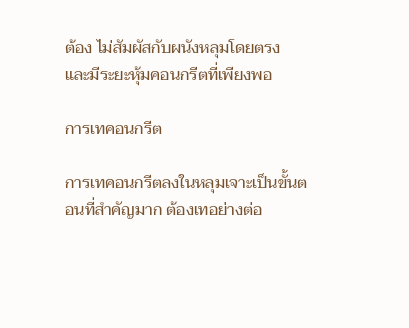ต้อง ไม่สัมผัสกับผนังหลุมโดยตรง และมีระยะหุ้มคอนกรีตที่เพียงพอ

การเทคอนกรีต

การเทคอนกรีตลงในหลุมเจาะเป็นขั้นตอนที่สำคัญมาก ต้องเทอย่างต่อ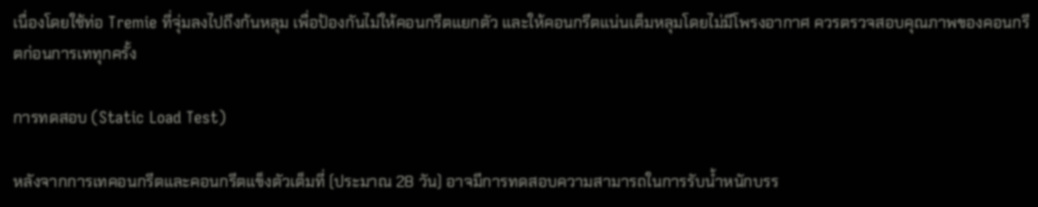เนื่องโดยใช้ท่อ Tremie ที่จุ่มลงไปถึงก้นหลุม เพื่อป้องกันไม่ให้คอนกรีตแยกตัว และให้คอนกรีตแน่นเต็มหลุมโดยไม่มีโพรงอากาศ ควรตรวจสอบคุณภาพของคอนกรีตก่อนการเททุกครั้ง

การทดสอบ (Static Load Test)

หลังจากการเทคอนกรีตและคอนกรีตแข็งตัวเต็มที่ (ประมาณ 28 วัน) อาจมีการทดสอบความสามารถในการรับน้ำหนักบรร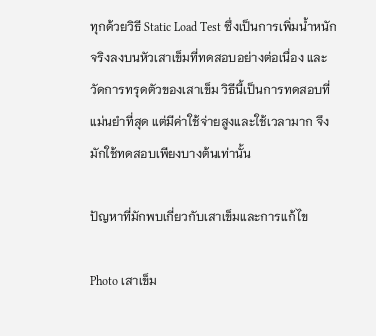ทุกด้วยวิธี Static Load Test ซึ่งเป็นการเพิ่มน้ำหนักจริงลงบนหัวเสาเข็มที่ทดสอบอย่างต่อเนื่อง และวัดการทรุดตัวของเสาเข็ม วิธีนี้เป็นการทดสอบที่แม่นยำที่สุด แต่มีค่าใช้จ่ายสูงและใช้เวลามาก จึงมักใช้ทดสอบเพียงบางต้นเท่านั้น

ปัญหาที่มักพบเกี่ยวกับเสาเข็มและการแก้ไข

Photo เสาเข็ม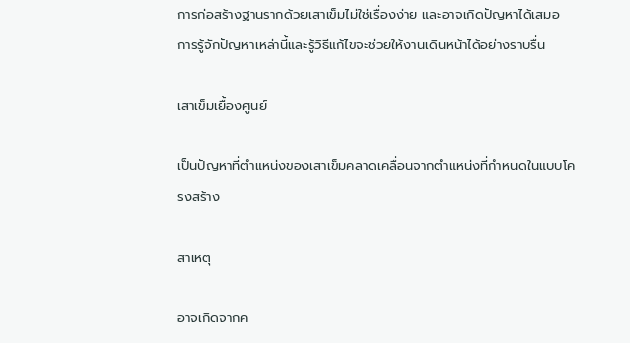การก่อสร้างฐานรากด้วยเสาเข็มไม่ใช่เรื่องง่าย และอาจเกิดปัญหาได้เสมอ การรู้จักปัญหาเหล่านี้และรู้วิธีแก้ไขจะช่วยให้งานเดินหน้าได้อย่างราบรื่น

เสาเข็มเยื้องศูนย์

เป็นปัญหาที่ตำแหน่งของเสาเข็มคลาดเคลื่อนจากตำแหน่งที่กำหนดในแบบโครงสร้าง

สาเหตุ

อาจเกิดจากค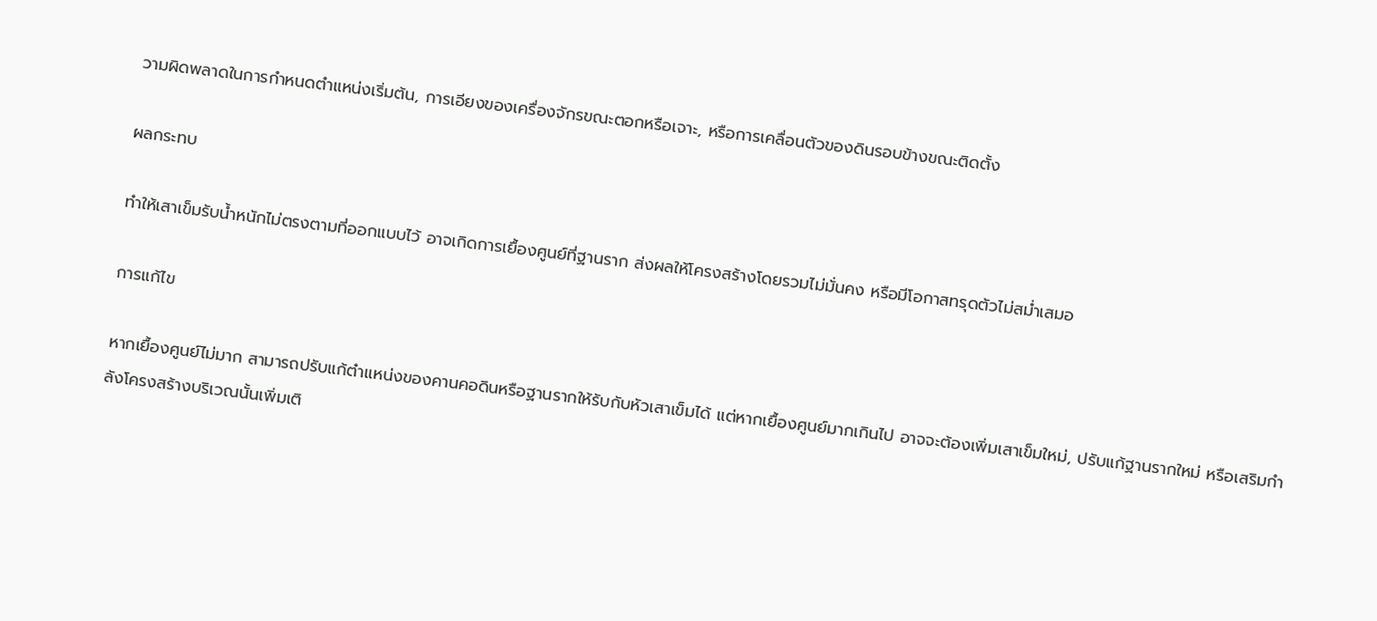วามผิดพลาดในการกำหนดตำแหน่งเริ่มต้น, การเอียงของเครื่องจักรขณะตอกหรือเจาะ, หรือการเคลื่อนตัวของดินรอบข้างขณะติดตั้ง

ผลกระทบ

ทำให้เสาเข็มรับน้ำหนักไม่ตรงตามที่ออกแบบไว้ อาจเกิดการเยื้องศูนย์ที่ฐานราก ส่งผลให้โครงสร้างโดยรวมไม่มั่นคง หรือมีโอกาสทรุดตัวไม่สม่ำเสมอ

การแก้ไข

หากเยื้องศูนย์ไม่มาก สามารถปรับแก้ตำแหน่งของคานคอดินหรือฐานรากให้รับกับหัวเสาเข็มได้ แต่หากเยื้องศูนย์มากเกินไป อาจจะต้องเพิ่มเสาเข็มใหม่, ปรับแก้ฐานรากใหม่ หรือเสริมกำลังโครงสร้างบริเวณนั้นเพิ่มเติ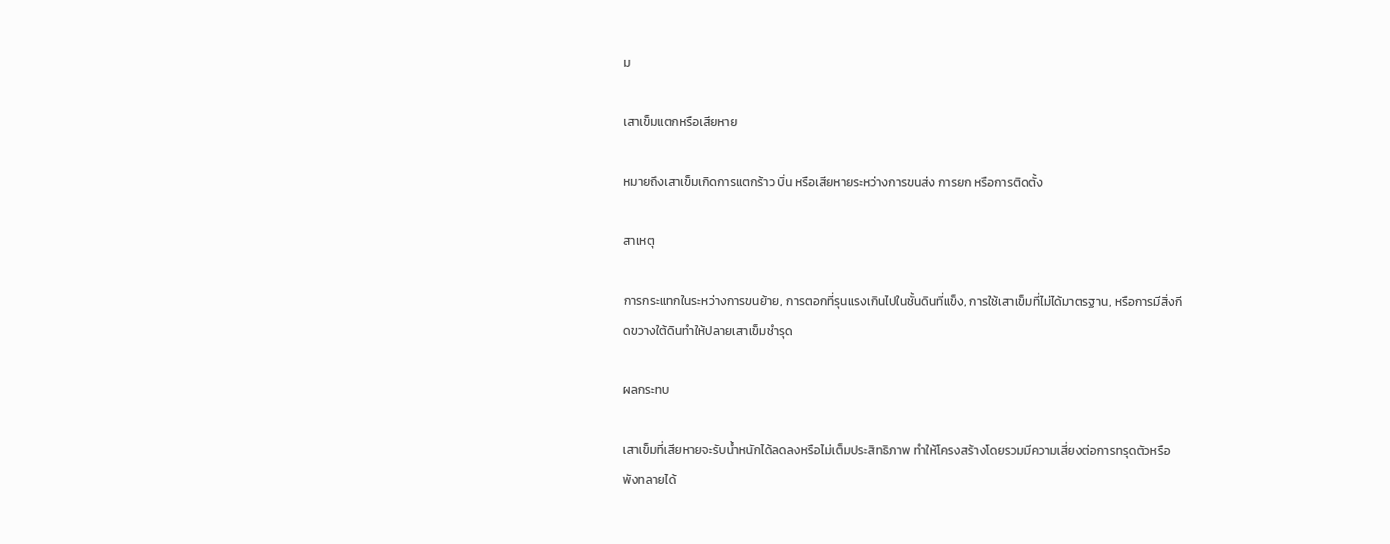ม

เสาเข็มแตกหรือเสียหาย

หมายถึงเสาเข็มเกิดการแตกร้าว บิ่น หรือเสียหายระหว่างการขนส่ง การยก หรือการติดตั้ง

สาเหตุ

การกระแทกในระหว่างการขนย้าย, การตอกที่รุนแรงเกินไปในชั้นดินที่แข็ง, การใช้เสาเข็มที่ไม่ได้มาตรฐาน, หรือการมีสิ่งกีดขวางใต้ดินทำให้ปลายเสาเข็มชำรุด

ผลกระทบ

เสาเข็มที่เสียหายจะรับน้ำหนักได้ลดลงหรือไม่เต็มประสิทธิภาพ ทำให้โครงสร้างโดยรวมมีความเสี่ยงต่อการทรุดตัวหรือพังทลายได้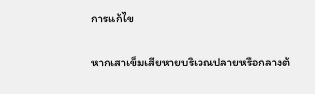การแก้ไข

หากเสาเข็มเสียหายบริเวณปลายหรือกลางต้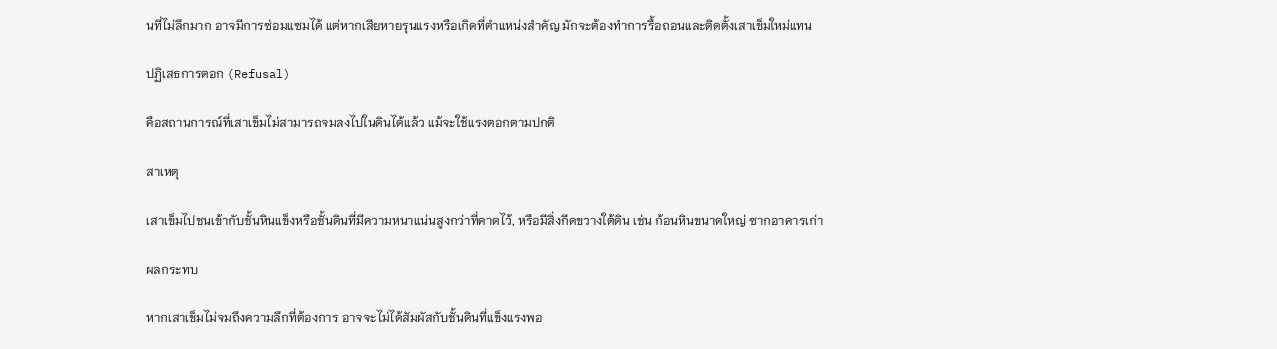นที่ไม่ลึกมาก อาจมีการซ่อมแซมได้ แต่หากเสียหายรุนแรงหรือเกิดที่ตำแหน่งสำคัญ มักจะต้องทำการรื้อถอนและติดตั้งเสาเข็มใหม่แทน

ปฏิเสธการตอก (Refusal)

คือสถานการณ์ที่เสาเข็มไม่สามารถจมลงไปในดินได้แล้ว แม้จะใช้แรงตอกตามปกติ

สาเหตุ

เสาเข็มไปชนเข้ากับชั้นหินแข็งหรือชั้นดินที่มีความหนาแน่นสูงกว่าที่คาดไว้, หรือมีสิ่งกีดขวางใต้ดิน เช่น ก้อนหินขนาดใหญ่ ซากอาคารเก่า

ผลกระทบ

หากเสาเข็มไม่จมถึงความลึกที่ต้องการ อาจจะไม่ได้สัมผัสกับชั้นดินที่แข็งแรงพอ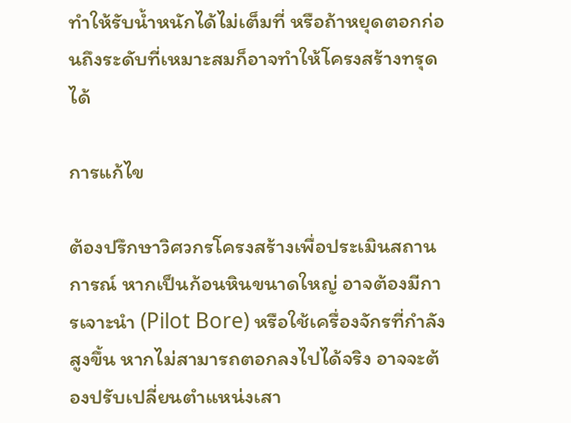ทำให้รับน้ำหนักได้ไม่เต็มที่ หรือถ้าหยุดตอกก่อนถึงระดับที่เหมาะสมก็อาจทำให้โครงสร้างทรุดได้

การแก้ไข

ต้องปรึกษาวิศวกรโครงสร้างเพื่อประเมินสถานการณ์ หากเป็นก้อนหินขนาดใหญ่ อาจต้องมีการเจาะนำ (Pilot Bore) หรือใช้เครื่องจักรที่กำลังสูงขึ้น หากไม่สามารถตอกลงไปได้จริง อาจจะต้องปรับเปลี่ยนตำแหน่งเสา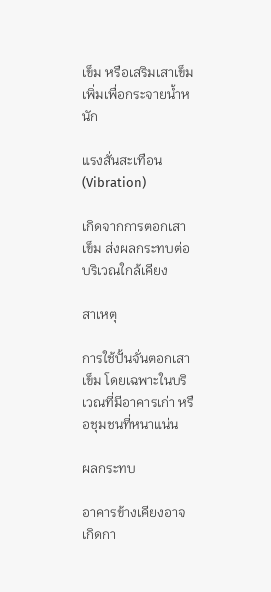เข็ม หรือเสริมเสาเข็มเพิ่มเพื่อกระจายน้ำหนัก

แรงสั่นสะเทือน (Vibration)

เกิดจากการตอกเสาเข็ม ส่งผลกระทบต่อบริเวณใกล้เคียง

สาเหตุ

การใช้ปั้นจั่นตอกเสาเข็ม โดยเฉพาะในบริเวณที่มีอาคารเก่า หรือชุมชนที่หนาแน่น

ผลกระทบ

อาคารข้างเคียงอาจเกิดกา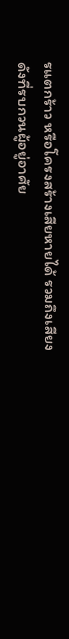รแตกร้าว หรือโครงสร้างเสียหายได้ รวมถึงเสียงดังที่รบกวนผู้อยู่อาศัย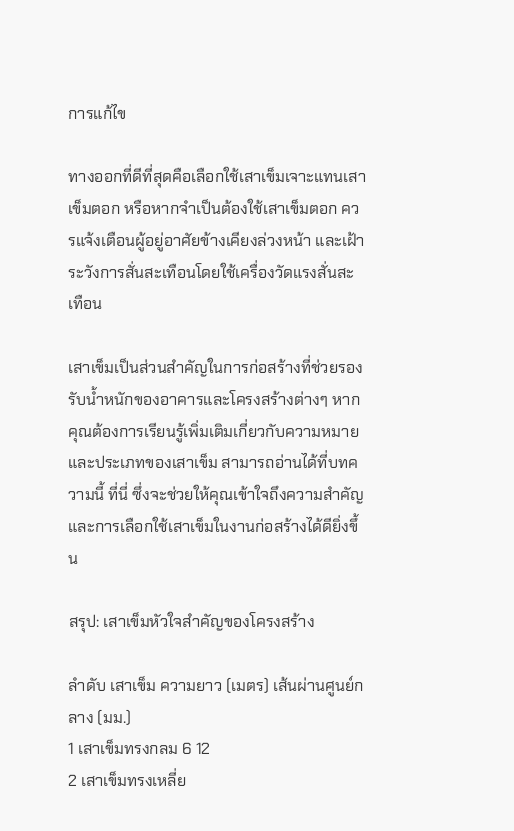การแก้ไข

ทางออกที่ดีที่สุดคือเลือกใช้เสาเข็มเจาะแทนเสาเข็มตอก หรือหากจำเป็นต้องใช้เสาเข็มตอก ควรแจ้งเตือนผู้อยู่อาศัยข้างเคียงล่วงหน้า และเฝ้าระวังการสั่นสะเทือนโดยใช้เครื่องวัดแรงสั่นสะเทือน

เสาเข็มเป็นส่วนสำคัญในการก่อสร้างที่ช่วยรองรับน้ำหนักของอาคารและโครงสร้างต่างๆ หากคุณต้องการเรียนรู้เพิ่มเติมเกี่ยวกับความหมายและประเภทของเสาเข็ม สามารถอ่านได้ที่บทความนี้ ที่นี่ ซึ่งจะช่วยให้คุณเข้าใจถึงความสำคัญและการเลือกใช้เสาเข็มในงานก่อสร้างได้ดียิ่งขึ้น

สรุป: เสาเข็มหัวใจสำคัญของโครงสร้าง

ลำดับ เสาเข็ม ความยาว (เมตร) เส้นผ่านศูนย์กลาง (มม.)
1 เสาเข็มทรงกลม 6 12
2 เสาเข็มทรงเหลี่ย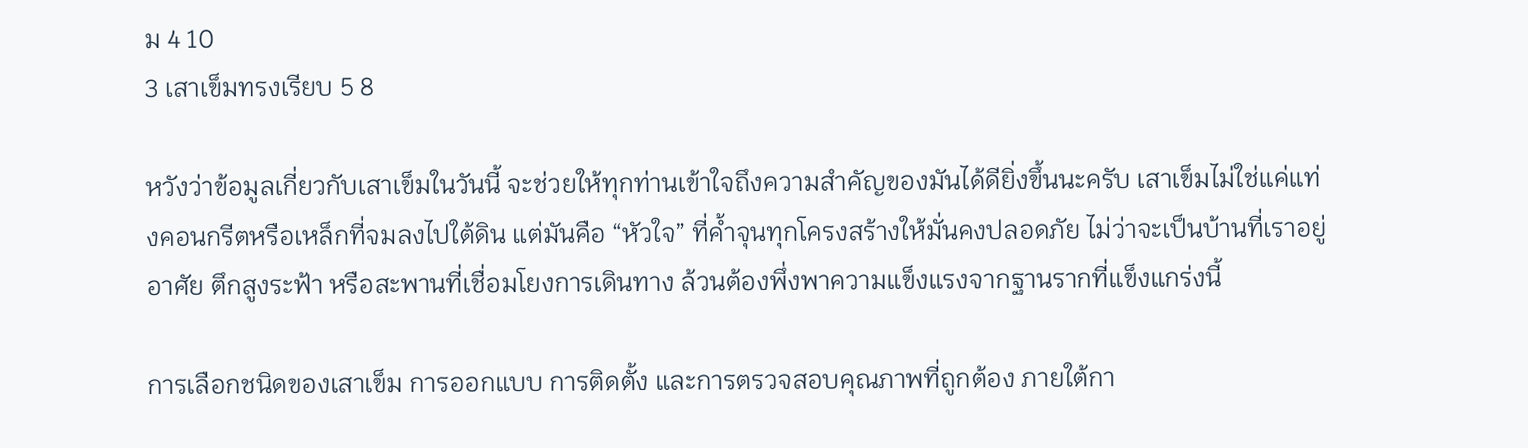ม 4 10
3 เสาเข็มทรงเรียบ 5 8

หวังว่าข้อมูลเกี่ยวกับเสาเข็มในวันนี้ จะช่วยให้ทุกท่านเข้าใจถึงความสำคัญของมันได้ดียิ่งขึ้นนะครับ เสาเข็มไม่ใช่แค่แท่งคอนกรีตหรือเหล็กที่จมลงไปใต้ดิน แต่มันคือ “หัวใจ” ที่ค้ำจุนทุกโครงสร้างให้มั่นคงปลอดภัย ไม่ว่าจะเป็นบ้านที่เราอยู่อาศัย ตึกสูงระฟ้า หรือสะพานที่เชื่อมโยงการเดินทาง ล้วนต้องพึ่งพาความแข็งแรงจากฐานรากที่แข็งแกร่งนี้

การเลือกชนิดของเสาเข็ม การออกแบบ การติดตั้ง และการตรวจสอบคุณภาพที่ถูกต้อง ภายใต้กา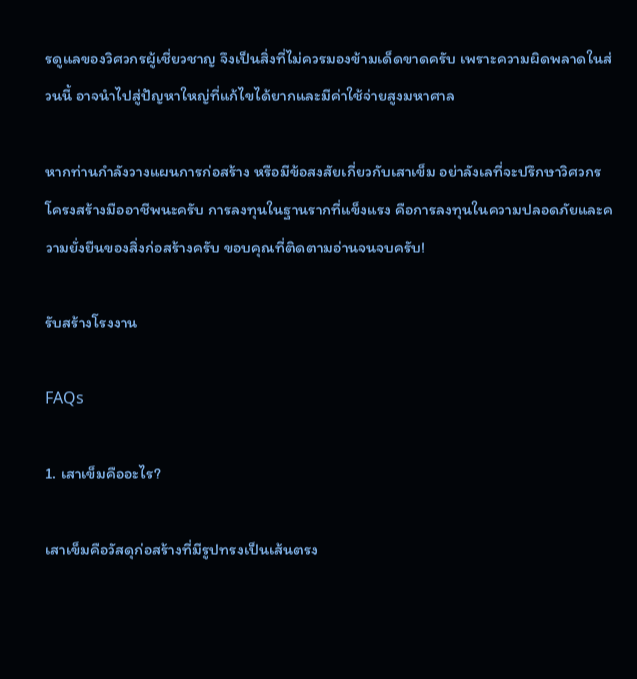รดูแลของวิศวกรผู้เชี่ยวชาญ จึงเป็นสิ่งที่ไม่ควรมองข้ามเด็ดขาดครับ เพราะความผิดพลาดในส่วนนี้ อาจนำไปสู่ปัญหาใหญ่ที่แก้ไขได้ยากและมีค่าใช้จ่ายสูงมหาศาล

หากท่านกำลังวางแผนการก่อสร้าง หรือมีข้อสงสัยเกี่ยวกับเสาเข็ม อย่าลังเลที่จะปรึกษาวิศวกรโครงสร้างมืออาชีพนะครับ การลงทุนในฐานรากที่แข็งแรง คือการลงทุนในความปลอดภัยและความยั่งยืนของสิ่งก่อสร้างครับ ขอบคุณที่ติดตามอ่านจนจบครับ!

รับสร้างโรงงาน

FAQs

1. เสาเข็มคืออะไร?

เสาเข็มคือวัสดุก่อสร้างที่มีรูปทรงเป็นเส้นตรง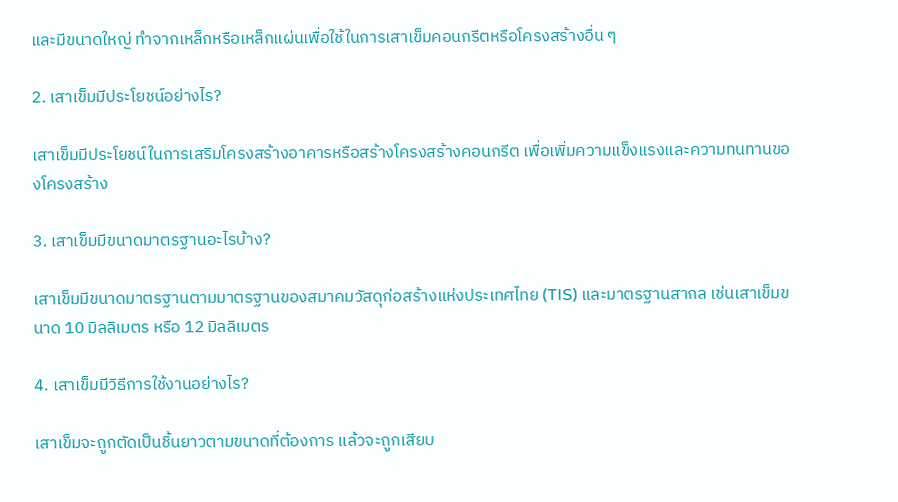และมีขนาดใหญ่ ทำจากเหล็กหรือเหล็กแผ่นเพื่อใช้ในการเสาเข็มคอนกรีตหรือโครงสร้างอื่น ๆ

2. เสาเข็มมีประโยชน์อย่างไร?

เสาเข็มมีประโยชน์ในการเสริมโครงสร้างอาคารหรือสร้างโครงสร้างคอนกรีต เพื่อเพิ่มความแข็งแรงและความทนทานของโครงสร้าง

3. เสาเข็มมีขนาดมาตรฐานอะไรบ้าง?

เสาเข็มมีขนาดมาตรฐานตามมาตรฐานของสมาคมวัสดุก่อสร้างแห่งประเทศไทย (TIS) และมาตรฐานสากล เช่นเสาเข็มขนาด 10 มิลลิเมตร หรือ 12 มิลลิเมตร

4. เสาเข็มมีวิธีการใช้งานอย่างไร?

เสาเข็มจะถูกตัดเป็นชิ้นยาวตามขนาดที่ต้องการ แล้วจะถูกเสียบ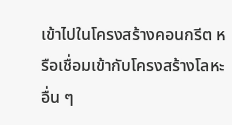เข้าไปในโครงสร้างคอนกรีต หรือเชื่อมเข้ากับโครงสร้างโลหะอื่น ๆ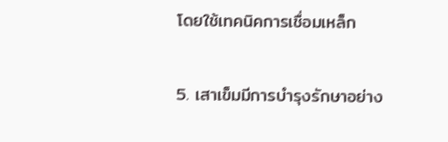โดยใช้เทคนิคการเชื่อมเหล็ก

5. เสาเข็มมีการบำรุงรักษาอย่าง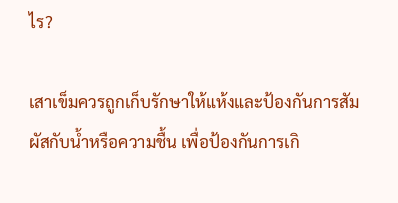ไร?

เสาเข็มควรถูกเก็บรักษาให้แห้งและป้องกันการสัมผัสกับน้ำหรือความชื้น เพื่อป้องกันการเกิ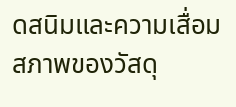ดสนิมและความเสื่อมสภาพของวัสดุ